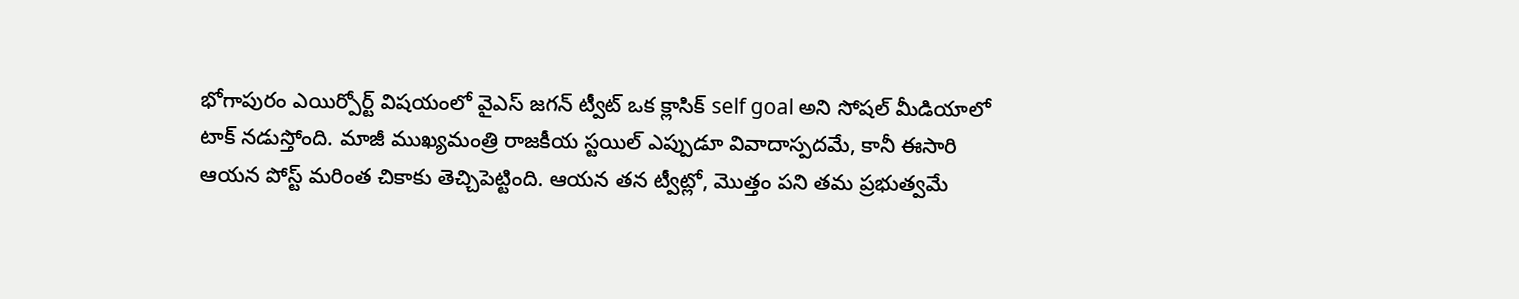భోగాపురం ఎయిర్పోర్ట్ విషయంలో వైఎస్ జగన్ ట్వీట్ ఒక క్లాసిక్ self goal అని సోషల్ మీడియాలో టాక్ నడుస్తోంది. మాజీ ముఖ్యమంత్రి రాజకీయ స్టయిల్ ఎప్పుడూ వివాదాస్పదమే, కానీ ఈసారి ఆయన పోస్ట్ మరింత చికాకు తెచ్చిపెట్టింది. ఆయన తన ట్వీట్లో, మొత్తం పని తమ ప్రభుత్వమే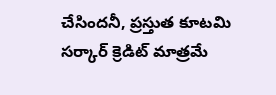చేసిందనీ, ప్రస్తుత కూటమి సర్కార్ క్రెడిట్ మాత్రమే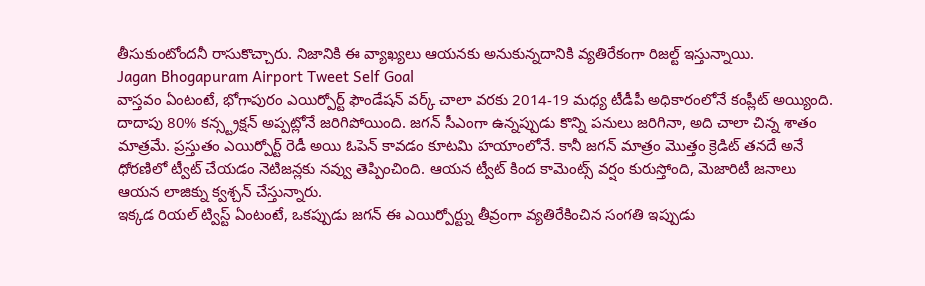తీసుకుంటోందనీ రాసుకొచ్చారు. నిజానికి ఈ వ్యాఖ్యలు ఆయనకు అనుకున్నదానికి వ్యతిరేకంగా రిజల్ట్ ఇస్తున్నాయి.
Jagan Bhogapuram Airport Tweet Self Goal
వాస్తవం ఏంటంటే, భోగాపురం ఎయిర్పోర్ట్ ఫౌండేషన్ వర్క్ చాలా వరకు 2014-19 మధ్య టీడీపీ అధికారంలోనే కంప్లీట్ అయ్యింది. దాదాపు 80% కన్స్ట్రక్షన్ అప్పట్లోనే జరిగిపోయింది. జగన్ సీఎంగా ఉన్నప్పుడు కొన్ని పనులు జరిగినా, అది చాలా చిన్న శాతం మాత్రమే. ప్రస్తుతం ఎయిర్పోర్ట్ రెడీ అయి ఓపెన్ కావడం కూటమి హయాంలోనే. కానీ జగన్ మాత్రం మొత్తం క్రెడిట్ తనదే అనే ధోరణిలో ట్వీట్ చేయడం నెటిజన్లకు నవ్వు తెప్పించింది. ఆయన ట్వీట్ కింద కామెంట్స్ వర్షం కురుస్తోంది, మెజారిటీ జనాలు ఆయన లాజిక్ను క్వశ్చన్ చేస్తున్నారు.
ఇక్కడ రియల్ ట్విస్ట్ ఏంటంటే, ఒకప్పుడు జగన్ ఈ ఎయిర్పోర్ట్ను తీవ్రంగా వ్యతిరేకించిన సంగతి ఇప్పుడు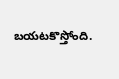బయటకొస్తోంది.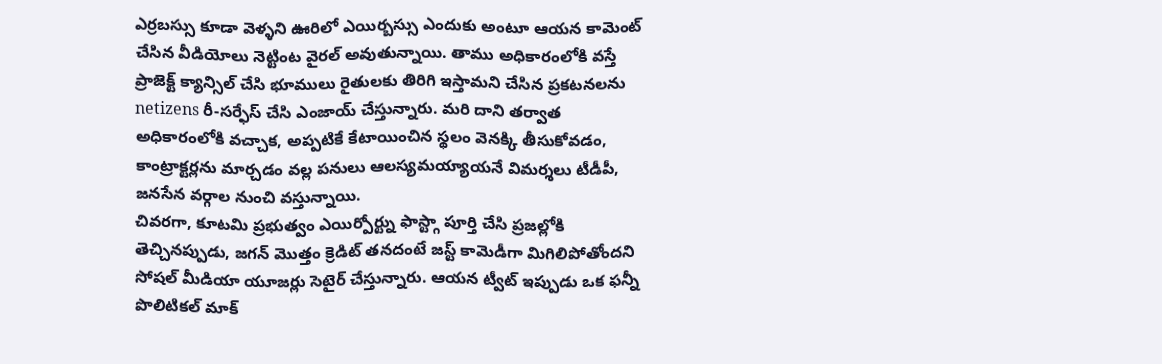ఎర్రబస్సు కూడా వెళ్ళని ఊరిలో ఎయిర్బస్సు ఎందుకు అంటూ ఆయన కామెంట్ చేసిన వీడియోలు నెట్టింట వైరల్ అవుతున్నాయి. తాము అధికారంలోకి వస్తే ప్రాజెక్ట్ క్యాన్సిల్ చేసి భూములు రైతులకు తిరిగి ఇస్తామని చేసిన ప్రకటనలను netizens రీ-సర్ఫేస్ చేసి ఎంజాయ్ చేస్తున్నారు. మరి దాని తర్వాత అధికారంలోకి వచ్చాక, అప్పటికే కేటాయించిన స్థలం వెనక్కి తీసుకోవడం, కాంట్రాక్టర్లను మార్చడం వల్ల పనులు ఆలస్యమయ్యాయనే విమర్శలు టీడీపీ, జనసేన వర్గాల నుంచి వస్తున్నాయి.
చివరగా, కూటమి ప్రభుత్వం ఎయిర్పోర్ట్ను ఫాస్ట్గా పూర్తి చేసి ప్రజల్లోకి తెచ్చినప్పుడు, జగన్ మొత్తం క్రెడిట్ తనదంటే జస్ట్ కామెడీగా మిగిలిపోతోందని సోషల్ మీడియా యూజర్లు సెటైర్ చేస్తున్నారు. ఆయన ట్వీట్ ఇప్పుడు ఒక ఫన్నీ పొలిటికల్ మాక్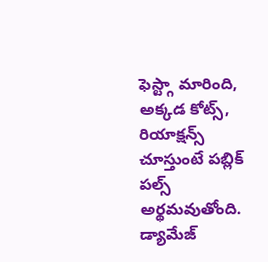ఫెస్ట్గా మారింది, అక్కడ కోట్స్, రియాక్షన్స్ చూస్తుంటే పబ్లిక్ పల్స్ అర్థమవుతోంది. డ్యామేజ్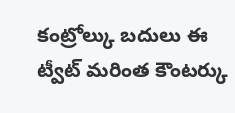కంట్రోల్కు బదులు ఈ ట్వీట్ మరింత కౌంటర్కు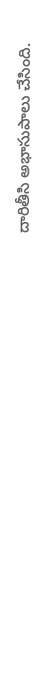దారితీసి అభాసుపాలు చేసింది.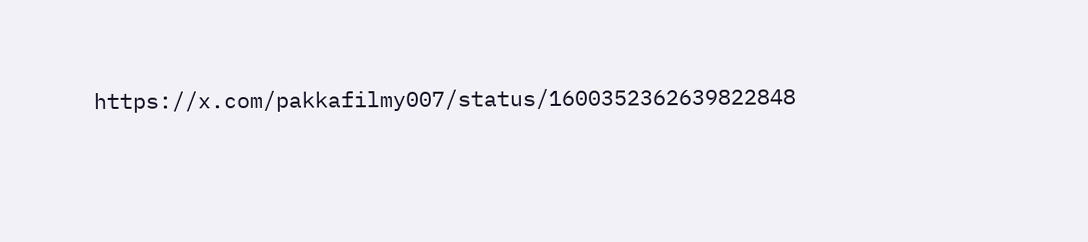https://x.com/pakkafilmy007/status/1600352362639822848